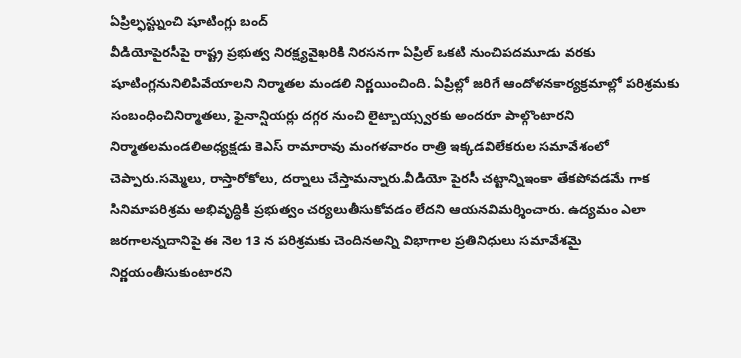ఏప్రిల్ఫస్ట్నుంచి షూటింగ్లు బంద్
వీడియోపైరసీపై రాష్ట్ర ప్రభుత్వ నిరక్ష్యవైఖరికి నిరసనగా ఏప్రిల్ ఒకటి నుంచిపదమూడు వరకు షూటింగ్లనునిలిపివేయాలని నిర్మాతల మండలి నిర్ణయించింది. ఏప్రిల్లో జరిగే ఆందోళనకార్యక్రమాల్లో పరిశ్రమకు సంబంధించినిర్మాతలు, ఫైనాన్షియర్లు దగ్గర నుంచి లైట్బాయ్స్వరకు అందరూ పాల్గొంటారని నిర్మాతలమండలిఅధ్యక్షడు కెఎస్ రామారావు మంగళవారం రాత్రి ఇక్కడవిలేకరుల సమావేశంలో చెప్పారు.సమ్మెలు, రాస్తారోకోలు, దర్నాలు చేస్తామన్నారు.వీడియో పైరసీ చట్టాన్నిఇంకా తేకపోవడమే గాక సినిమాపరిశ్రమ అభివృద్ధికి ప్రభుత్వం చర్యలుతీసుకోవడం లేదని ఆయనవిమర్శించారు. ఉద్యమం ఎలా జరగాలన్నదానిపై ఈ నెల 13 న పరిశ్రమకు చెందినఅన్ని విభాగాల ప్రతినిధులు సమావేశమై నిర్ణయంతీసుకుంటారని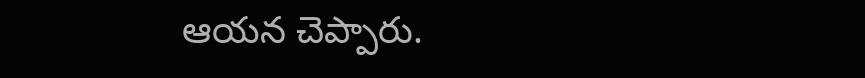ఆయన చెప్పారు.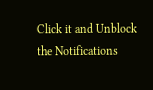Click it and Unblock the Notifications